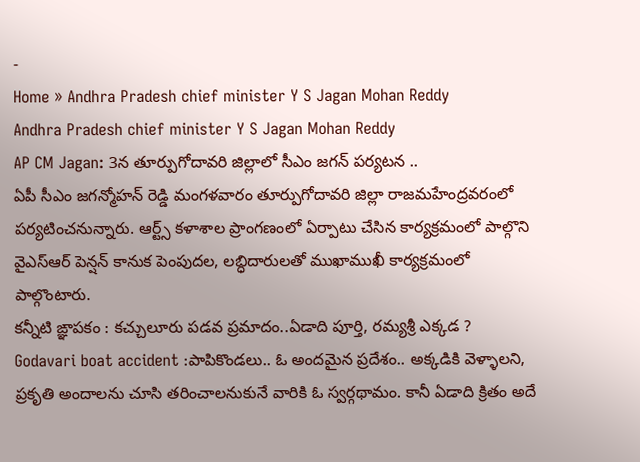-
Home » Andhra Pradesh chief minister Y S Jagan Mohan Reddy
Andhra Pradesh chief minister Y S Jagan Mohan Reddy
AP CM Jagan: 3న తూర్పుగోదావరి జిల్లాలో సీఎం జగన్ పర్యటన ..
ఏపీ సీఎం జగన్మోహన్ రెడ్డి మంగళవారం తూర్పుగోదావరి జిల్లా రాజమహేంద్రవరంలో పర్యటించనున్నారు. ఆర్ట్స్ కళాశాల ప్రాంగణంలో ఏర్పాటు చేసిన కార్యక్రమంలో పాల్గొని వైఎస్ఆర్ పెన్షన్ కానుక పెంపుదల, లబ్ధిదారులతో ముఖాముఖీ కార్యక్రమంలో పాల్గొంటారు.
కన్నీటి ఙ్ఞాపకం : కచ్చులూరు పడవ ప్రమాదం..ఏడాది పూర్తి, రమ్యశ్రీ ఎక్కడ ?
Godavari boat accident :పాపికొండలు.. ఓ అందమైన ప్రదేశం.. అక్కడికి వెళ్ళాలని, ప్రకృతి అందాలను చూసి తరించాలనుకునే వారికి ఓ స్వర్గథామం. కానీ ఏడాది క్రితం అదే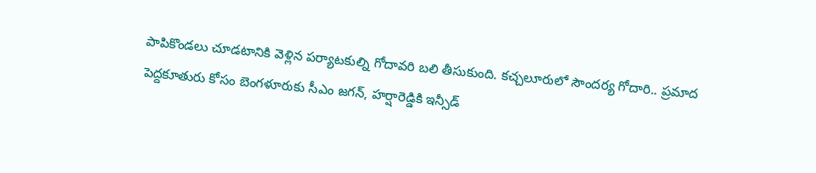పాపికొండలు చూడటానికి వెళ్లిన పర్యాటకుల్ని గోదావరి బలి తీసుకుంది. కచ్చలూరులో సౌందర్య గోదారి.. ప్రమాద
పెద్దకూతురు కోసం బెంగళూరుకు సీఎం జగన్, హర్షారెడ్డికి ఇన్సీడ్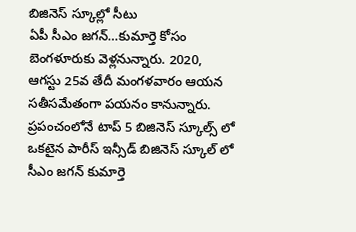బిజినెస్ స్కూల్లో సీటు
ఏపీ సీఎం జగన్…కుమార్తె కోసం బెంగళూరుకు వెళ్లనున్నారు. 2020, ఆగస్టు 25వ తేదీ మంగళవారం ఆయన సతీసమేతంగా పయనం కానున్నారు. ప్రపంచంలోనే టాప్ 5 బిజినెస్ స్కూల్స్ లో ఒకటైన పారీస్ ఇన్సీడ్ బిజినెస్ స్కూల్ లో సీఎం జగన్ కుమార్తె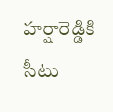హర్షారెడ్డికి సీటు